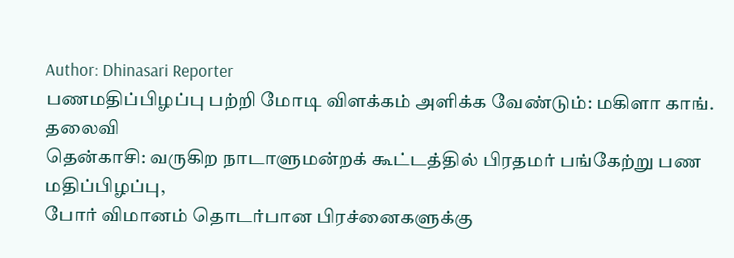Author: Dhinasari Reporter
பணமதிப்பிழப்பு பற்றி மோடி விளக்கம் அளிக்க வேண்டும்: மகிளா காங். தலைவி
தென்காசி: வருகிற நாடாளுமன்றக் கூட்டத்தில் பிரதமர் பங்கேற்று பண மதிப்பிழப்பு,
போர் விமானம் தொடர்பான பிரச்னைகளுக்கு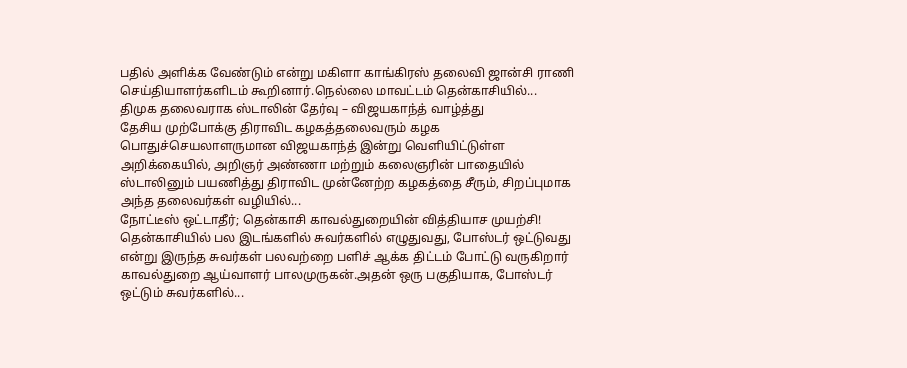பதில் அளிக்க வேண்டும் என்று மகிளா காங்கிரஸ் தலைவி ஜான்சி ராணி செய்தியாளர்களிடம் கூறினார்.நெல்லை மாவட்டம் தென்காசியில்...
திமுக தலைவராக ஸ்டாலின் தேர்வு – விஜயகாந்த் வாழ்த்து
தேசிய முற்போக்கு திராவிட கழகத்தலைவரும் கழக பொதுச்செயலாளருமான விஜயகாந்த் இன்று வெளியிட்டுள்ள அறிக்கையில், அறிஞர் அண்ணா மற்றும் கலைஞரின் பாதையில் ஸ்டாலினும் பயணித்து திராவிட முன்னேற்ற கழகத்தை சீரும், சிறப்புமாக அந்த தலைவர்கள் வழியில்...
நோட்டீஸ் ஒட்டாதீர்; தென்காசி காவல்துறையின் வித்தியாச முயற்சி!
தென்காசியில் பல இடங்களில் சுவர்களில் எழுதுவது, போஸ்டர் ஒட்டுவது என்று இருந்த சுவர்கள் பலவற்றை பளிச் ஆக்க திட்டம் போட்டு வருகிறார் காவல்துறை ஆய்வாளர் பாலமுருகன்.அதன் ஒரு பகுதியாக, போஸ்டர் ஒட்டும் சுவர்களில்...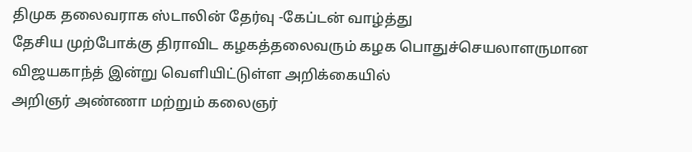திமுக தலைவராக ஸ்டாலின் தேர்வு -கேப்டன் வாழ்த்து
தேசிய முற்போக்கு திராவிட கழகத்தலைவரும் கழக பொதுச்செயலாளருமான விஜயகாந்த் இன்று வெளியிட்டுள்ள அறிக்கையில்
அறிஞர் அண்ணா மற்றும் கலைஞர்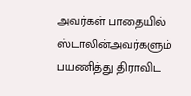அவர்கள் பாதையில் ஸ்டாலின்அவர்களும் பயணித்து திராவிட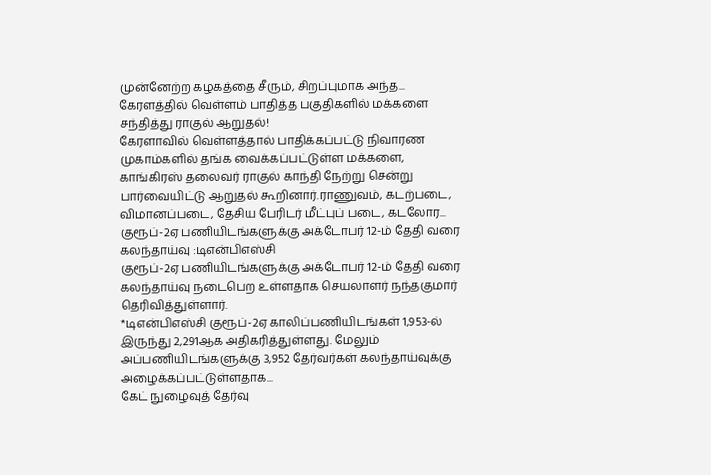முன்னேற்ற கழகத்தை சீரும், சிறப்புமாக அந்த...
கேரளத்தில் வெள்ளம் பாதித்த பகுதிகளில் மக்களை சந்தித்து ராகுல் ஆறுதல்!
கேரளாவில் வெள்ளத்தால் பாதிக்கப்பட்டு நிவாரண முகாம்களில் தங்க வைக்கப்பட்டுள்ள மக்களை, காங்கிரஸ் தலைவர் ராகுல் காந்தி நேற்று சென்று பார்வையிட்டு ஆறுதல் கூறினார்.ராணுவம், கடற்படை, விமானப்படை, தேசிய பேரிடர் மீட்புப் படை, கடலோர...
குரூப்-2ஏ பணியிடங்களுக்கு அக்டோபர் 12-ம் தேதி வரை கலந்தாய்வு :டிஎன்பிஎஸ்சி
குரூப்-2ஏ பணியிடங்களுக்கு அக்டோபர் 12-ம் தேதி வரை கலந்தாய்வு நடைபெற உள்ளதாக செயலாளர் நந்தகுமார் தெரிவித்துள்ளார்.
*டிஎன்பிஎஸ்சி குரூப்-2ஏ காலிப்பணியிடங்கள் 1,953-ல் இருந்து 2,291ஆக அதிகரித்துள்ளது. மேலும் அப்பணியிடங்களுக்கு 3,952 தேர்வர்கள் கலந்தாய்வுக்கு அழைக்கப்பட்டுள்ளதாக...
கேட் நுழைவுத் தேர்வு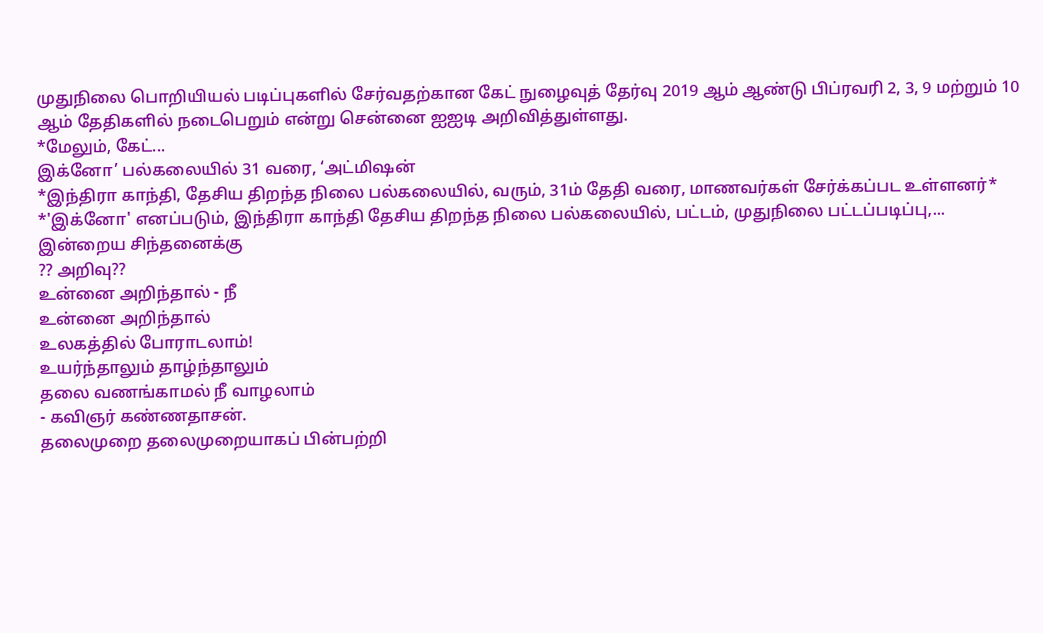முதுநிலை பொறியியல் படிப்புகளில் சேர்வதற்கான கேட் நுழைவுத் தேர்வு 2019 ஆம் ஆண்டு பிப்ரவரி 2, 3, 9 மற்றும் 10 ஆம் தேதிகளில் நடைபெறும் என்று சென்னை ஐஐடி அறிவித்துள்ளது.
*மேலும், கேட்...
இக்னோ’ பல்கலையில் 31 வரை, ‘அட்மிஷன்
*இந்திரா காந்தி, தேசிய திறந்த நிலை பல்கலையில், வரும், 31ம் தேதி வரை, மாணவர்கள் சேர்க்கப்பட உள்ளனர்* *'இக்னோ' எனப்படும், இந்திரா காந்தி தேசிய திறந்த நிலை பல்கலையில், பட்டம், முதுநிலை பட்டப்படிப்பு,...
இன்றைய சிந்தனைக்கு
?? அறிவு??
உன்னை அறிந்தால் - நீ
உன்னை அறிந்தால்
உலகத்தில் போராடலாம்!
உயர்ந்தாலும் தாழ்ந்தாலும்
தலை வணங்காமல் நீ வாழலாம்
- கவிஞர் கண்ணதாசன்.
தலைமுறை தலைமுறையாகப் பின்பற்றி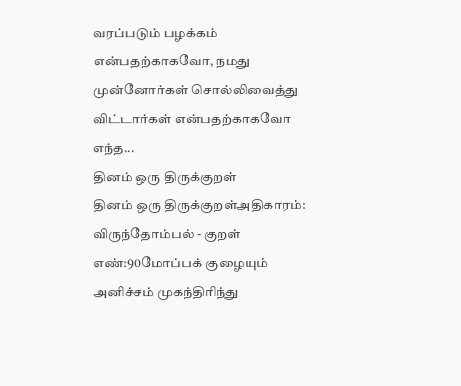வரப்படும் பழக்கம் என்பதற்காகவோ, நமது முன்னோர்கள் சொல்லிவைத்து விட்டார்கள் என்பதற்காகவோ எந்த...
தினம் ஒரு திருக்குறள்
தினம் ஒரு திருக்குறள்அதிகாரம்: விருந்தோம்பல் - குறள் எண்:90மோப்பக் குழையும் அனிச்சம் முகந்திரிந்து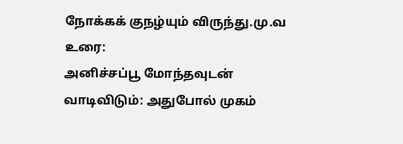நோக்கக் குநழ்யும் விருந்து.மு.வ உரை:
அனிச்சப்பூ மோந்தவுடன் வாடிவிடும்: அதுபோல் முகம்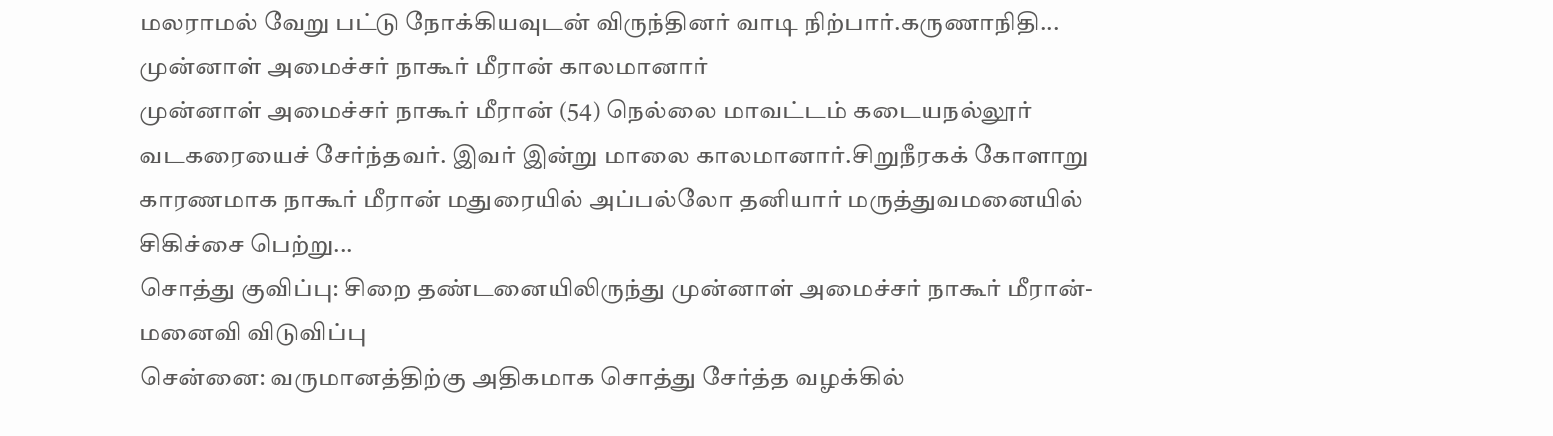மலராமல் வேறு பட்டு நோக்கியவுடன் விருந்தினர் வாடி நிற்பார்.கருணாநிதி...
முன்னாள் அமைச்சர் நாகூர் மீரான் காலமானார்
முன்னாள் அமைச்சர் நாகூர் மீரான் (54) நெல்லை மாவட்டம் கடையநல்லூர் வடகரையைச் சேர்ந்தவர். இவர் இன்று மாலை காலமானார்.சிறுநீரகக் கோளாறு காரணமாக நாகூர் மீரான் மதுரையில் அப்பல்லோ தனியார் மருத்துவமனையில் சிகிச்சை பெற்று...
சொத்து குவிப்பு: சிறை தண்டனையிலிருந்து முன்னாள் அமைச்சர் நாகூர் மீரான்- மனைவி விடுவிப்பு
சென்னை: வருமானத்திற்கு அதிகமாக சொத்து சேர்த்த வழக்கில்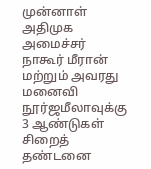முன்னாள் அதிமுக அமைச்சர் நாகூர் மீரான் மற்றும் அவரது மனைவி நூர்ஜமீலாவுக்கு 3 ஆண்டுகள் சிறைத் தண்டனை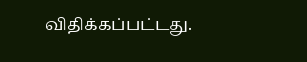விதிக்கப்பட்டது.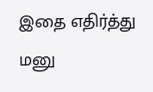இதை எதிர்த்து மனு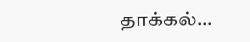தாக்கல்...